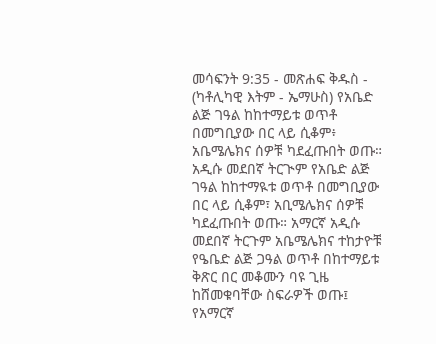መሳፍንት 9:35 - መጽሐፍ ቅዱስ - (ካቶሊካዊ እትም - ኤማሁስ) የአቤድ ልጅ ገዓል ከከተማይቱ ወጥቶ በመግቢያው በር ላይ ሲቆም፥ አቤሜሌክና ሰዎቹ ካደፈጡበት ወጡ። አዲሱ መደበኛ ትርጒም የአቤድ ልጅ ገዓል ከከተማዪቱ ወጥቶ በመግቢያው በር ላይ ሲቆም፣ አቢሜሌክና ሰዎቹ ካደፈጡበት ወጡ። አማርኛ አዲሱ መደበኛ ትርጉም አቤሜሌክና ተከታዮቹ የዔቤድ ልጅ ጋዓል ወጥቶ በከተማይቱ ቅጽር በር መቆሙን ባዩ ጊዜ ከሸመቁባቸው ስፍራዎች ወጡ፤ የአማርኛ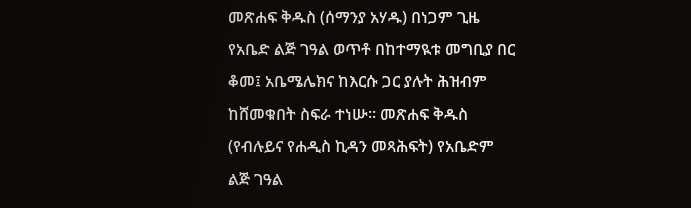መጽሐፍ ቅዱስ (ሰማንያ አሃዱ) በነጋም ጊዜ የአቤድ ልጅ ገዓል ወጥቶ በከተማዪቱ መግቢያ በር ቆመ፤ አቤሜሌክና ከእርሱ ጋር ያሉት ሕዝብም ከሸመቁበት ስፍራ ተነሡ። መጽሐፍ ቅዱስ (የብሉይና የሐዲስ ኪዳን መጻሕፍት) የአቤድም ልጅ ገዓል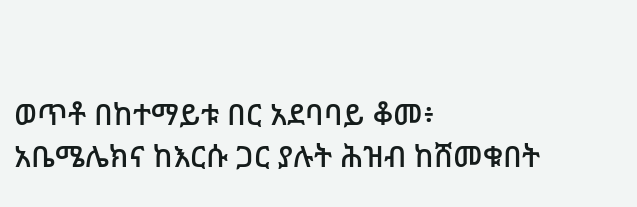ወጥቶ በከተማይቱ በር አደባባይ ቆመ፥ አቤሜሌክና ከእርሱ ጋር ያሉት ሕዝብ ከሸመቁበት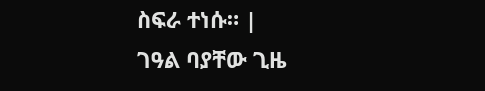ስፍራ ተነሱ። |
ገዓል ባያቸው ጊዜ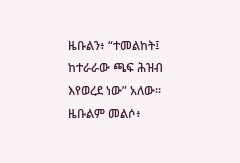ዜቡልን፥ “ተመልከት፤ ከተራራው ጫፍ ሕዝብ እየወረደ ነው” አለው። ዜቡልም መልሶ፥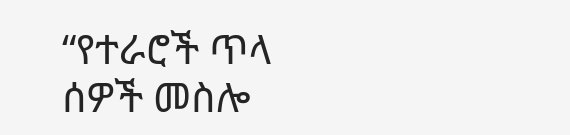“የተራሮች ጥላ ሰዎች መስሎ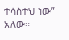ተሳስተህ ነው” አለው።